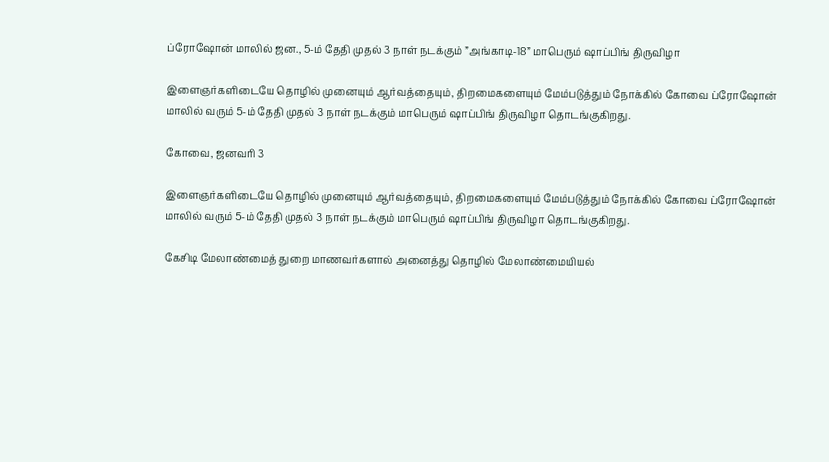ப்ரோஷோன் மாலில் ஜன., 5-ம் தேதி முதல் 3 நாள் நடக்கும் ”அங்காடி-18” மாபெரும் ஷாப்பிங் திருவிழா

இளைஞர்களிடையே தொழில் முனையும் ஆர்வத்தையும், திறமைகளையும் மேம்படுத்தும் நோக்கில் கோவை ப்ரோஷோன் மாலில் வரும் 5-ம் தேதி முதல் 3 நாள் நடக்கும் மாபெரும் ஷாப்பிங் திருவிழா தொடங்குகிறது.

கோவை, ஜனவரி 3

இளைஞர்களிடையே தொழில் முனையும் ஆர்வத்தையும், திறமைகளையும் மேம்படுத்தும் நோக்கில் கோவை ப்ரோஷோன் மாலில் வரும் 5-ம் தேதி முதல் 3 நாள் நடக்கும் மாபெரும் ஷாப்பிங் திருவிழா தொடங்குகிறது.

கேசிடி மேலாண்மைத் துறை மாணவர்களால் அனைத்து தொழில் மேலாண்மையியல்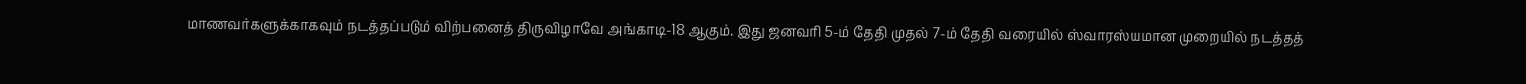மாணவர்களுக்காகவும் நடத்தப்படும் விற்பனைத் திருவிழாவே அங்காடி-18 ஆகும். இது ஜனவரி 5-ம் தேதி முதல் 7-ம் தேதி வரையில் ஸ்வாரஸ்யமான முறையில் நடத்தத்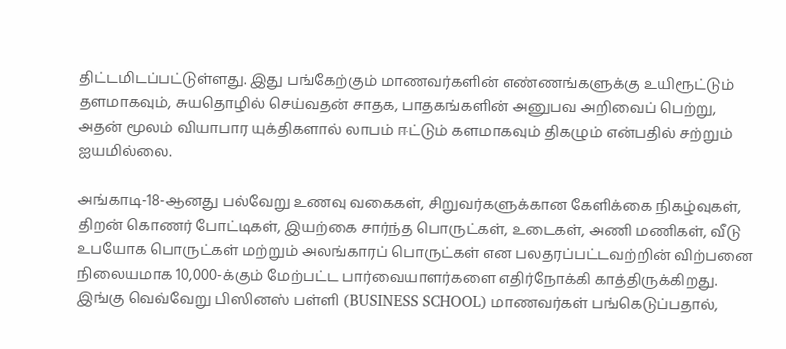திட்டமிடப்பட்டுள்ளது. இது பங்கேற்கும் மாணவர்களின் எண்ணங்களுக்கு உயிரூட்டும் தளமாகவும், சுயதொழில் செய்வதன் சாதக, பாதகங்களின் அனுபவ அறிவைப் பெற்று, அதன் மூலம் வியாபார யுக்திகளால் லாபம் ஈட்டும் களமாகவும் திகழும் என்பதில் சற்றும் ஐயமில்லை.

அங்காடி-18-ஆனது பல்வேறு உணவு வகைகள், சிறுவர்களுக்கான கேளிக்கை நிகழ்வுகள், திறன் கொணர் போட்டிகள், இயற்கை சார்ந்த பொருட்கள், உடைகள், அணி மணிகள், வீடு உபயோக பொருட்கள் மற்றும் அலங்காரப் பொருட்கள் என பலதரப்பட்டவற்றின் விற்பனை நிலையமாக 10,000-க்கும் மேற்பட்ட பார்வையாளர்களை எதிர்நோக்கி காத்திருக்கிறது. இங்கு வெவ்வேறு பிஸினஸ் பள்ளி (BUSINESS SCHOOL) மாணவர்கள் பங்கெடுப்பதால்,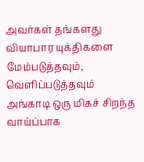அவர்கள் தங்களது வியாபார யுக்திகளை மேம்படுத்தவும், வெளிப்படுத்தவும் அங்காடி ஒரு மிகச் சிறந்த வாய்ப்பாக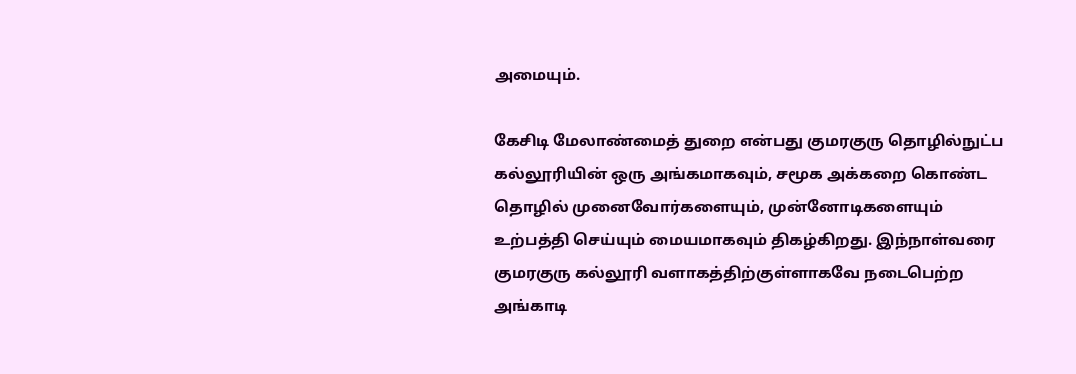அமையும்.

கேசிடி மேலாண்மைத் துறை என்பது குமரகுரு தொழில்நுட்ப கல்லூரியின் ஒரு அங்கமாகவும், சமூக அக்கறை கொண்ட தொழில் முனைவோர்களையும், முன்னோடிகளையும் உற்பத்தி செய்யும் மையமாகவும் திகழ்கிறது. இந்நாள்வரை குமரகுரு கல்லூரி வளாகத்திற்குள்ளாகவே நடைபெற்ற அங்காடி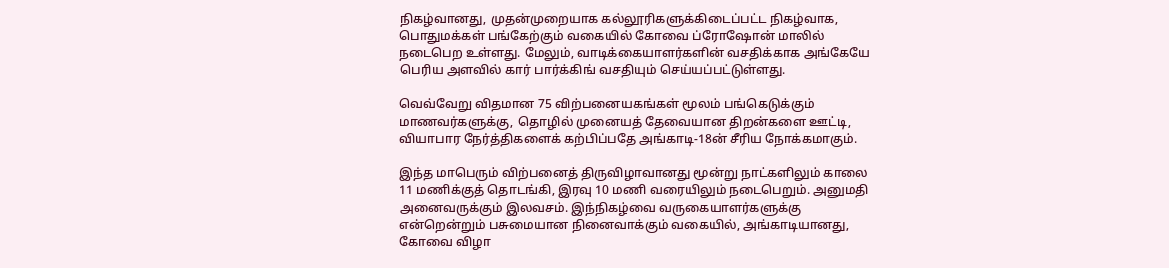நிகழ்வானது, முதன்முறையாக கல்லூரிகளுக்கிடைப்பட்ட நிகழ்வாக, பொதுமக்கள் பங்கேற்கும் வகையில் கோவை ப்ரோஷோன் மாலில் நடைபெற உள்ளது. மேலும், வாடிக்கையாளர்களின் வசதிக்காக அங்கேயே பெரிய அளவில் கார் பார்க்கிங் வசதியும் செய்யப்பட்டுள்ளது.

வெவ்வேறு விதமான 75 விற்பனையகங்கள் மூலம் பங்கெடுக்கும் மாணவர்களுக்கு, தொழில் முனையத் தேவையான திறன்களை ஊட்டி, வியாபார நேர்த்திகளைக் கற்பிப்பதே அங்காடி-18ன் சீரிய நோக்கமாகும்.

இந்த மாபெரும் விற்பனைத் திருவிழாவானது மூன்று நாட்களிலும் காலை 11 மணிக்குத் தொடங்கி, இரவு 10 மணி வரையிலும் நடைபெறும். அனுமதி அனைவருக்கும் இலவசம். இந்நிகழ்வை வருகையாளர்களுக்கு என்றென்றும் பசுமையான நினைவாக்கும் வகையில், அங்காடியானது, கோவை விழா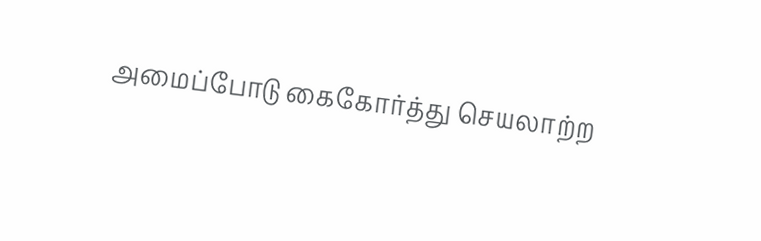அமைப்போடு கைகோர்த்து செயலாற்ற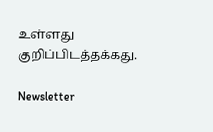உள்ளது குறிப்பிடத்தக்கது.

Newsletter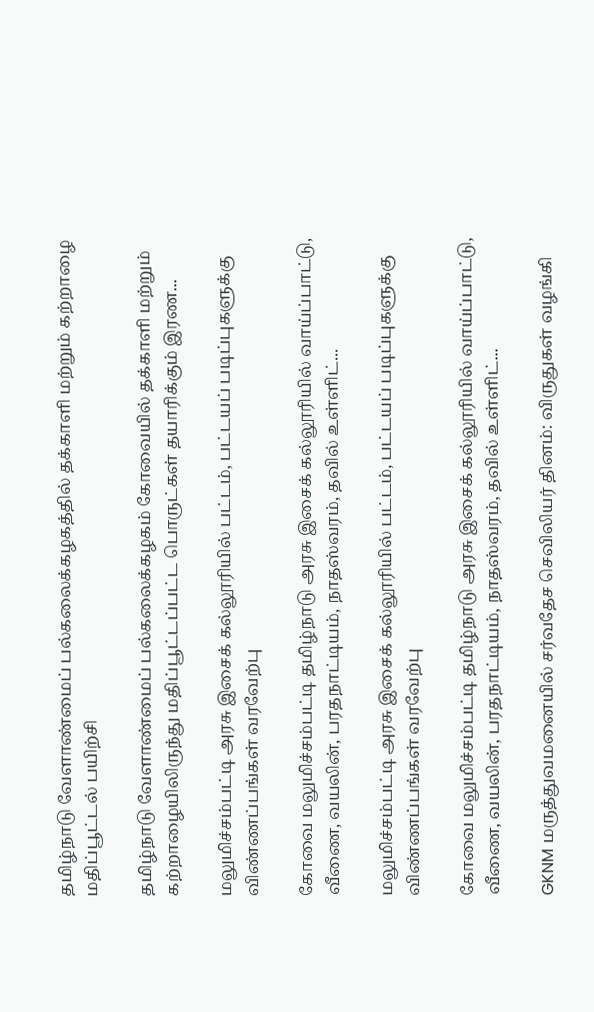தமிழ்நாடு வேளாண்மைப் பல்கலைக்கழகத்தில் தக்காளி மற்றும் கற்றாழை மதிப்பூட்டல் பயிற்சி

தமிழ்நாடு வேளாண்மைப் பல்கலைக்கழகம் கோவையில் தக்காளி மற்றும் கற்றாழையிலிருந்து மதிப்பூட்டப்பட்ட பொருட்கள் தயாரிக்கும் இரண...

மலுமிச்சம்பட்டி அரசு இசைக் கல்லூரியில் பட்டம், பட்டயப் படிப்புகளுக்கு விண்ணப்பங்கள் வரவேற்பு

கோவை மலுமிச்சம்பட்டி தமிழ்நாடு அரசு இசைக் கல்லூரியில் வாய்ப்பாட்டு, வீணை, வயலின், பரதநாட்டியம், நாதஸ்வரம், தவில் உள்ளிட்...

மலுமிச்சம்பட்டி அரசு இசைக் கல்லூரியில் பட்டம், பட்டயப் படிப்புகளுக்கு விண்ணப்பங்கள் வரவேற்பு

கோவை மலுமிச்சம்பட்டி தமிழ்நாடு அரசு இசைக் கல்லூரியில் வாய்ப்பாட்டு, வீணை, வயலின், பரதநாட்டியம், நாதஸ்வரம், தவில் உள்ளிட்...

GKNM மருத்துவமனையில் சர்வதேச செவிலியர் தினம்: விருதுகள் வழங்கி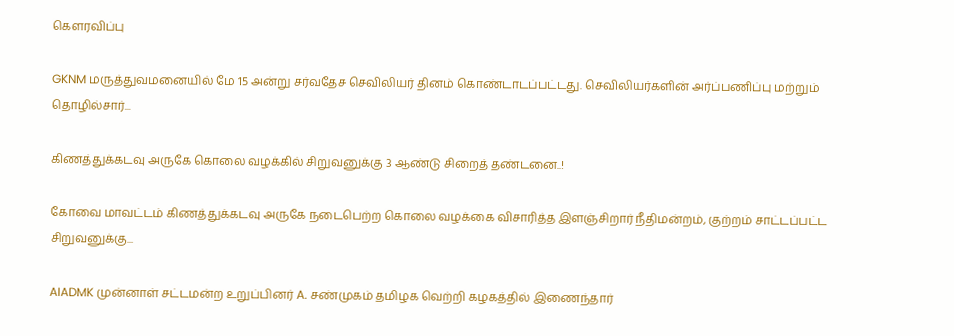கௌரவிப்பு

GKNM மருத்துவமனையில் மே 15 அன்று சர்வதேச செவிலியர் தினம் கொண்டாடப்பட்டது. செவிலியர்களின் அர்ப்பணிப்பு மற்றும் தொழில்சார்...

கிணத்துக்கடவு அருகே கொலை வழக்கில் சிறுவனுக்கு 3 ஆண்டு சிறைத் தண்டனை..!

கோவை மாவட்டம் கிணத்துக்கடவு அருகே நடைபெற்ற கொலை வழக்கை விசாரித்த இளஞ்சிறார் நீதிமன்றம், குற்றம் சாட்டப்பட்ட சிறுவனுக்கு...

AIADMK முன்னாள் சட்டமன்ற உறுப்பினர் A. சண்முகம் தமிழக வெற்றி கழகத்தில் இணைந்தார்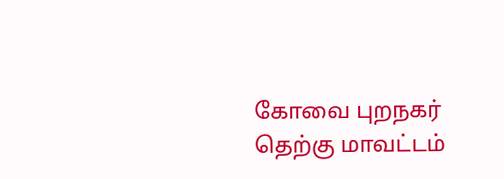கோவை புறநகர் தெற்கு மாவட்டம்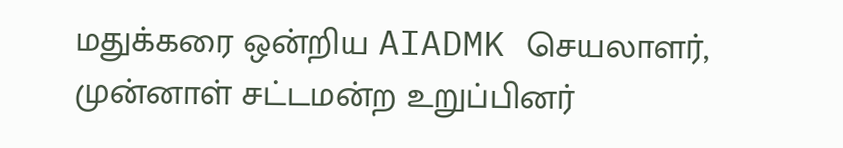மதுக்கரை ஒன்றிய AIADMK செயலாளர், முன்னாள் சட்டமன்ற உறுப்பினர்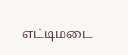எட்டிமடை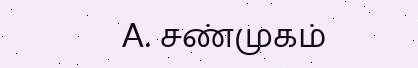A. சண்முகம்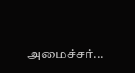அமைச்சர்...